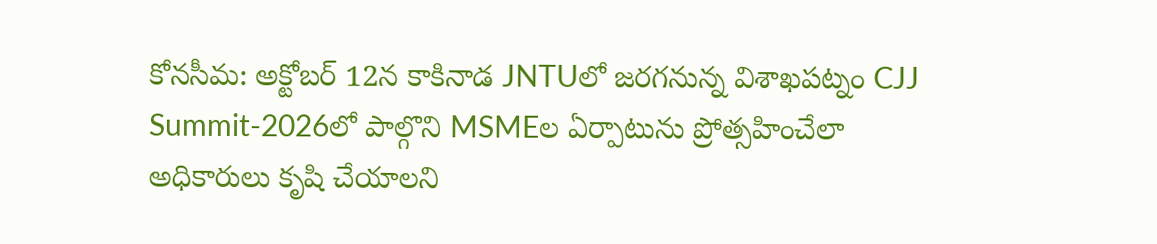కోనసీమ: అక్టోబర్ 12న కాకినాడ JNTUలో జరగనున్న విశాఖపట్నం CJJ Summit-2026లో పాల్గొని MSMEల ఏర్పాటును ప్రోత్సహించేలా అధికారులు కృషి చేయాలని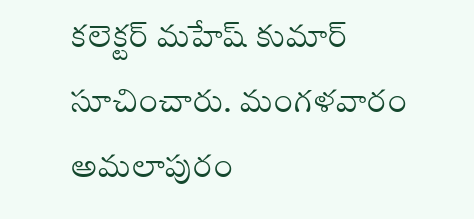కలెక్టర్ మహేష్ కుమార్ సూచించారు. మంగళవారం అమలాపురం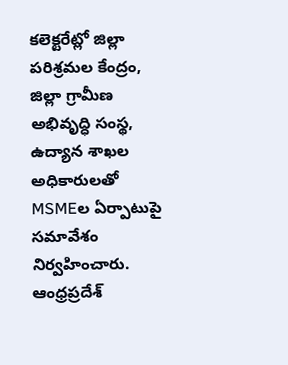కలెక్టరేట్లో జిల్లా పరిశ్రమల కేంద్రం, జిల్లా గ్రామీణ అభివృద్ధి సంస్థ, ఉద్యాన శాఖల అధికారులతో MSMEల ఏర్పాటుపై సమావేశం నిర్వహించారు.
ఆంధ్రప్రదేశ్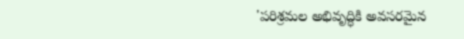'పరిశ్రమల అభివృద్ధికి అవసరమైన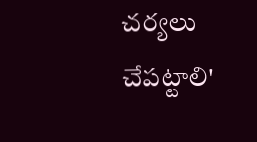చర్యలు చేపట్టాలి'